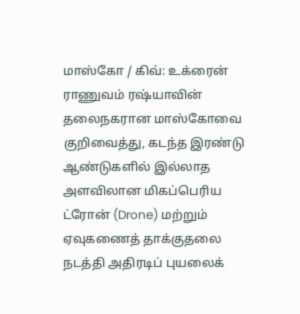மாஸ்கோ / கிவ்: உக்ரைன் ராணுவம் ரஷ்யாவின் தலைநகரான மாஸ்கோவை குறிவைத்து, கடந்த இரண்டு ஆண்டுகளில் இல்லாத அளவிலான மிகப்பெரிய ட்ரோன் (Drone) மற்றும் ஏவுகணைத் தாக்குதலை நடத்தி அதிரடிப் புயலைக்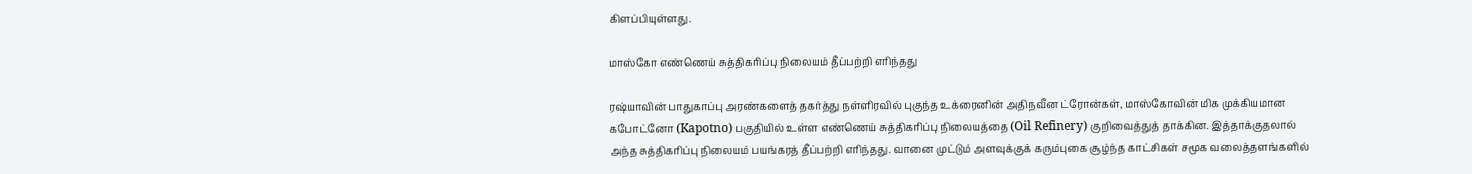கிளப்பியுள்ளது.

மாஸ்கோ எண்ணெய் சுத்திகரிப்பு நிலையம் தீப்பற்றி எரிந்தது

ரஷ்யாவின் பாதுகாப்பு அரண்களைத் தகர்த்து நள்ளிரவில் புகுந்த உக்ரைனின் அதிநவீன ட்ரோன்கள், மாஸ்கோவின் மிக முக்கியமான கபோட்னோ (Kapotno) பகுதியில் உள்ள எண்ணெய் சுத்திகரிப்பு நிலையத்தை (Oil Refinery) குறிவைத்துத் தாக்கின. இத்தாக்குதலால் அந்த சுத்திகரிப்பு நிலையம் பயங்கரத் தீப்பற்றி எரிந்தது. வானை முட்டும் அளவுக்குக் கரும்புகை சூழ்ந்த காட்சிகள் சமூக வலைத்தளங்களில்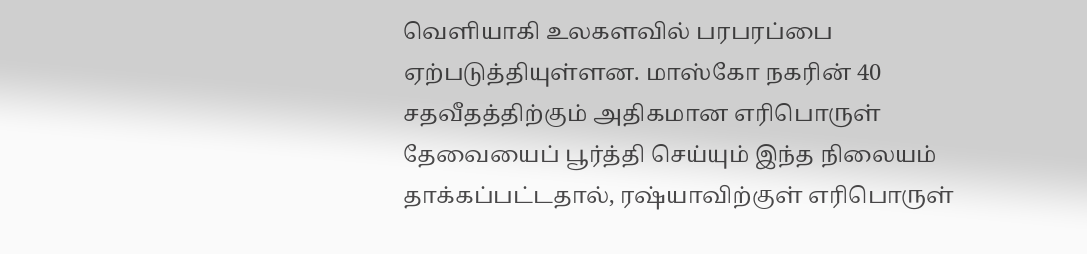வெளியாகி உலகளவில் பரபரப்பை ஏற்படுத்தியுள்ளன. மாஸ்கோ நகரின் 40 சதவீதத்திற்கும் அதிகமான எரிபொருள் தேவையைப் பூர்த்தி செய்யும் இந்த நிலையம் தாக்கப்பட்டதால், ரஷ்யாவிற்குள் எரிபொருள்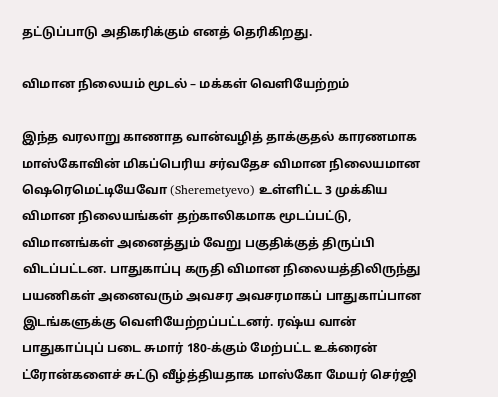தட்டுப்பாடு அதிகரிக்கும் எனத் தெரிகிறது.

விமான நிலையம் மூடல் – மக்கள் வெளியேற்றம்

இந்த வரலாறு காணாத வான்வழித் தாக்குதல் காரணமாக மாஸ்கோவின் மிகப்பெரிய சர்வதேச விமான நிலையமான ஷெரெமெட்டியேவோ (Sheremetyevo) உள்ளிட்ட 3 முக்கிய விமான நிலையங்கள் தற்காலிகமாக மூடப்பட்டு, விமானங்கள் அனைத்தும் வேறு பகுதிக்குத் திருப்பி விடப்பட்டன. பாதுகாப்பு கருதி விமான நிலையத்திலிருந்து பயணிகள் அனைவரும் அவசர அவசரமாகப் பாதுகாப்பான இடங்களுக்கு வெளியேற்றப்பட்டனர். ரஷ்ய வான் பாதுகாப்புப் படை சுமார் 180-க்கும் மேற்பட்ட உக்ரைன் ட்ரோன்களைச் சுட்டு வீழ்த்தியதாக மாஸ்கோ மேயர் செர்ஜி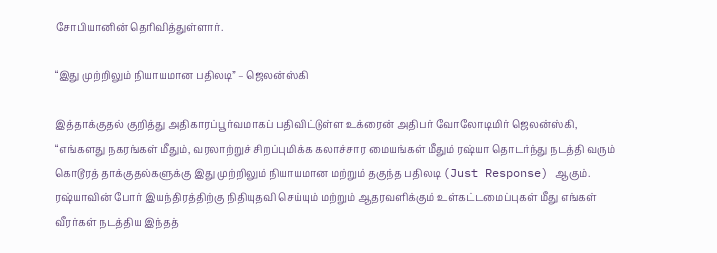சோபியானின் தெரிவித்துள்ளார்.

“இது முற்றிலும் நியாயமான பதிலடி” – ஜெலன்ஸ்கி

இத்தாக்குதல் குறித்து அதிகாரப்பூர்வமாகப் பதிவிட்டுள்ள உக்ரைன் அதிபர் வோலோடிமிர் ஜெலன்ஸ்கி, “எங்களது நகரங்கள் மீதும், வரலாற்றுச் சிறப்புமிக்க கலாச்சார மையங்கள் மீதும் ரஷ்யா தொடர்ந்து நடத்தி வரும் கொடூரத் தாக்குதல்களுக்கு இது முற்றிலும் நியாயமான மற்றும் தகுந்த பதிலடி (Just Response) ஆகும். ரஷ்யாவின் போர் இயந்திரத்திற்கு நிதியுதவி செய்யும் மற்றும் ஆதரவளிக்கும் உள்கட்டமைப்புகள் மீது எங்கள் வீரர்கள் நடத்திய இந்தத்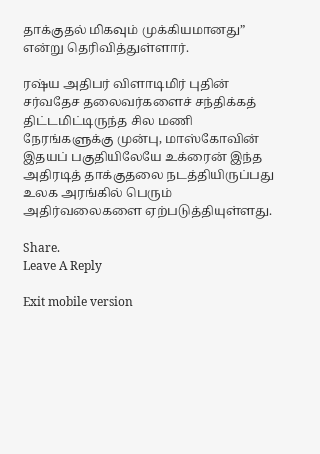தாக்குதல் மிகவும் முக்கியமானது” என்று தெரிவித்துள்ளார்.

ரஷ்ய அதிபர் விளாடிமிர் புதின் சர்வதேச தலைவர்களைச் சந்திக்கத் திட்டமிட்டிருந்த சில மணி நேரங்களுக்கு முன்பு, மாஸ்கோவின் இதயப் பகுதியிலேயே உக்ரைன் இந்த அதிரடித் தாக்குதலை நடத்தியிருப்பது உலக அரங்கில் பெரும் அதிர்வலைகளை ஏற்படுத்தியுள்ளது.

Share.
Leave A Reply

Exit mobile version